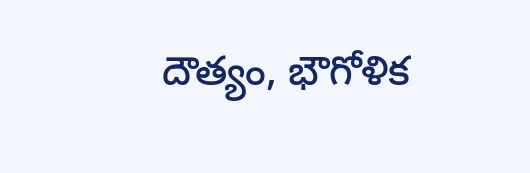దౌత్యం, భౌగోళిక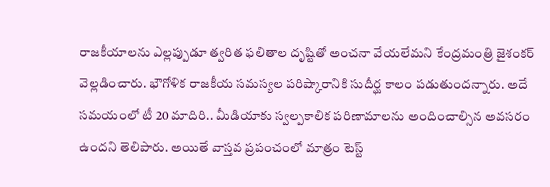రాజకీయాలను ఎల్లప్పుడూ త్వరిత ఫలితాల దృష్టితో అంచనా వేయలేమని కేంద్రమంత్రి జైశంకర్ వెల్లడించారు. భౌగోళిక రాజకీయ సమస్యల పరిష్కారానికి సుదీర్ఘ కాలం పడుతుందన్నారు. అదే సమయంలో టీ 20 మాదిరి.. మీడియాకు స్వల్పకాలిక పరిణామాలను అందించాల్సిన అవసరం ఉందని తెలిపారు. అయితే వాస్తవ ప్రపంచంలో మాత్రం టెస్ట్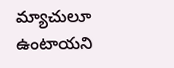మ్యాచులూ ఉంటాయని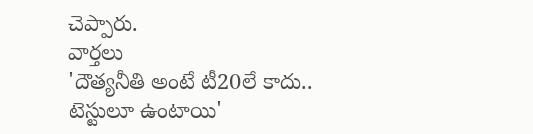చెప్పారు.
వార్తలు
'దౌత్యనీతి అంటే టీ20లే కాదు.. టెస్టులూ ఉంటాయి'